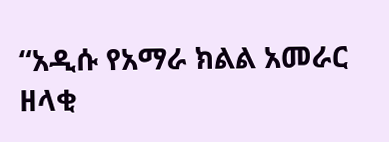“አዲሱ የአማራ ክልል አመራር ዘላቂ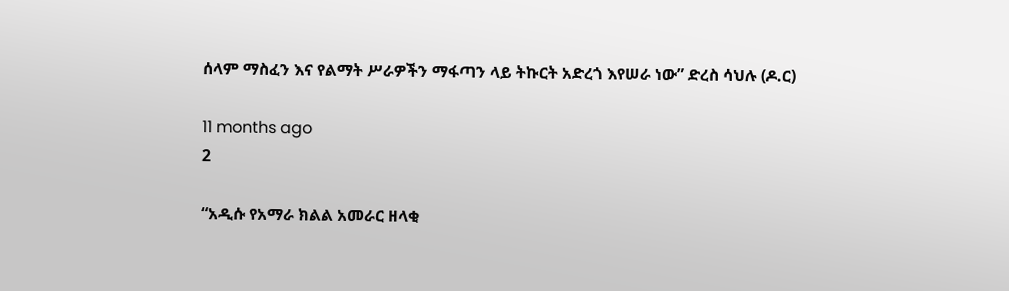ሰላም ማስፈን እና የልማት ሥራዎችን ማፋጣን ላይ ትኩርት አድረጎ እየሠራ ነው” ድረስ ሳህሉ (ዶ.ር)

11 months ago
2

“አዲሱ የአማራ ክልል አመራር ዘላቂ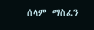ሰላም ማስፈን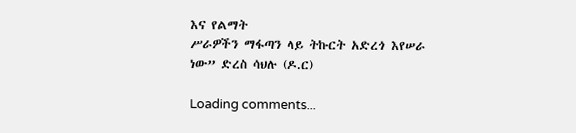እና የልማት
ሥራዎችን ማፋጣን ላይ ትኩርት አድረጎ እየሠራ ነው” ድረስ ሳህሉ (ዶ.ር)

Loading comments...